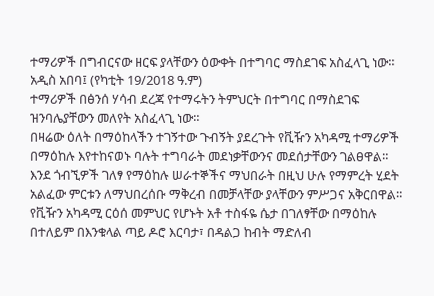ተማሪዎች በግብርናው ዘርፍ ያላቸውን ዕውቀት በተግባር ማስደገፍ አስፈላጊ ነው።
አዲስ አበባ፤ (የካቲት 19/2018 ዓ.ም)
ተማሪዎች በፅንሰ ሃሳብ ደረጃ የተማሩትን ትምህርት በተግባር በማስደገፍ ዝንባሌያቸውን መለየት አስፈላጊ ነው።
በዛሬው ዕለት በማዕከላችን ተገኝተው ጉብኝት ያደረጉት የቪዥን አካዳሚ ተማሪዎች በማዕከሉ እየተከናወኑ ባሉት ተግባራት መደነቃቸውንና መደሰታቸውን ገልፀዋል።
እንደ ጎብኚዎች ገለፃ የማዕከሉ ሠራተኞችና ማህበራት በዚህ ሁሉ የማምረት ሂደት አልፈው ምርቱን ለማህበረሰቡ ማቅረብ በመቻላቸው ያላቸውን ምሥጋና አቅርበዋል።
የቪዥን አካዳሚ ርዕሰ መምህር የሆኑት አቶ ተስፋዬ ሴታ በገለፃቸው በማዕከሉ በተለይም በእንቁላል ጣይ ዶሮ እርባታ፣ በዳልጋ ከብት ማድለብ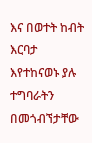እና በወተት ከብት እርባታ እየተከናወኑ ያሉ ተግባራትን በመጎብኘታቸው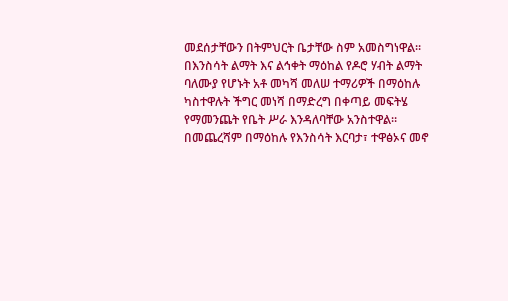መደሰታቸውን በትምህርት ቤታቸው ስም አመስግነዋል።
በእንስሳት ልማት እና ልኅቀት ማዕከል የዶሮ ሃብት ልማት ባለሙያ የሆኑት አቶ መካሻ መለሠ ተማሪዎች በማዕከሉ ካስተዋሉት ችግር መነሻ በማድረግ በቀጣይ መፍትሄ የማመንጨት የቤት ሥራ እንዳለባቸው አንስተዋል።
በመጨረሻም በማዕከሉ የእንስሳት እርባታ፣ ተዋፅኦና መኖ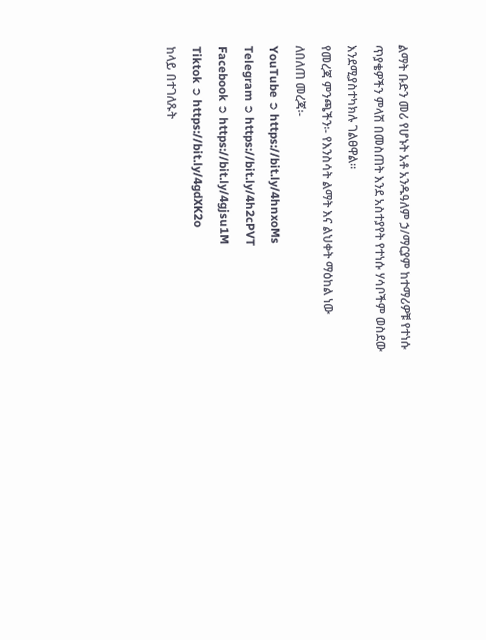ልማት ቡድን መሪ የሆኑት አቶ አንዱዓለም ኃ/ማርያም ከተማሪዎቹ የተነሱ ጥያቄዎችን ምላሽ በመስጠት እንደ አስተያየት የተነሱ ሃሳቦችም ወስደው እንደሚያስተካክሉ ገልፀዋል።
የመረጃ ምንጫችን፡- የእንስሳት ልማት እና ልህቀት ማዕከል ነው
ለበለጠ መረጃ፡-
YouTube ➲ https://bit.ly/4hnxoMs
Telegram ➲ https://bit.ly/4h2cPVT
Facebook ➲ https://bit.ly/4gjsu1M
Tiktok ➲ https://bit.ly/4gdXK2o
ከላይ በተገለጹት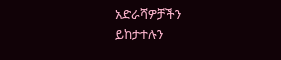አድራሻዎቻችን ይከታተሉን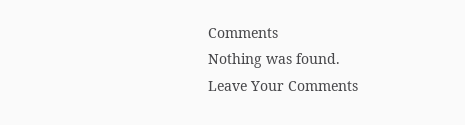Comments
Nothing was found.
Leave Your Comments